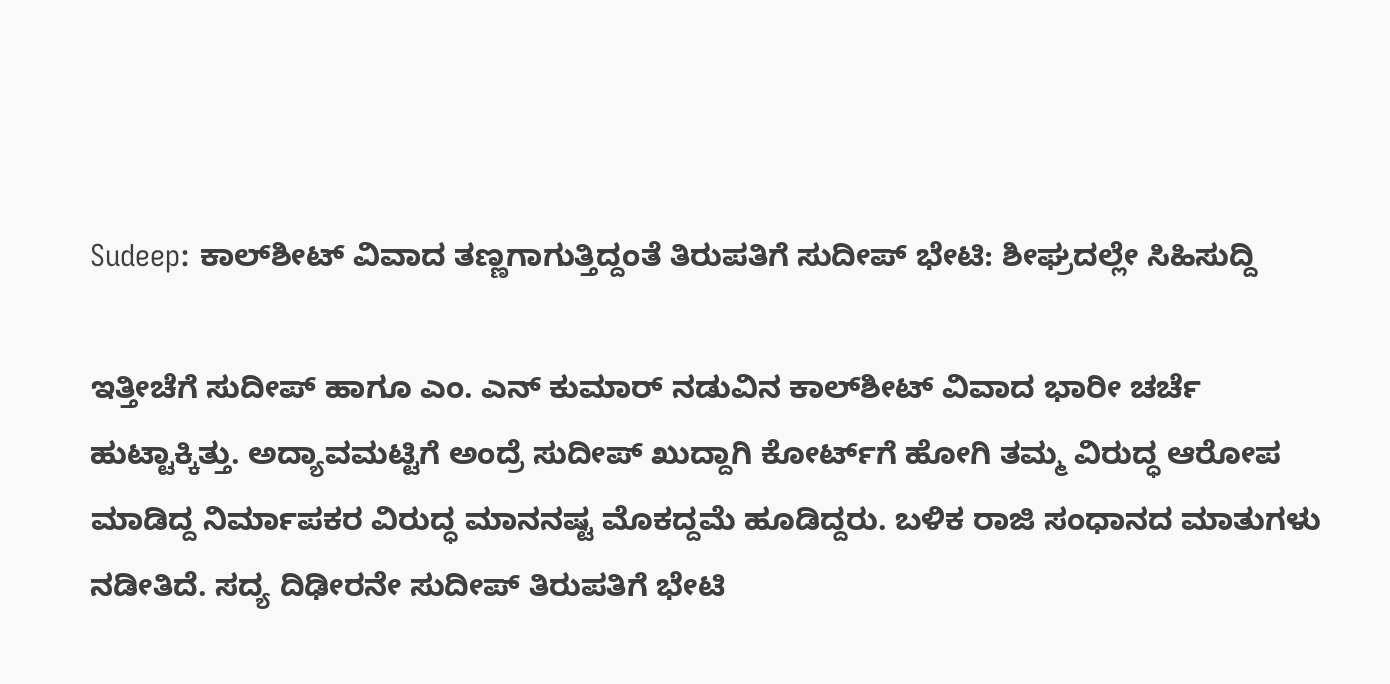Sudeep: ಕಾಲ್‌ಶೀಟ್ ವಿವಾದ ತಣ್ಣಗಾಗುತ್ತಿದ್ದಂತೆ ತಿರುಪತಿಗೆ ಸುದೀಪ್ ಭೇಟಿ: ಶೀಘ್ರದಲ್ಲೇ ಸಿಹಿಸುದ್ದಿ

ಇತ್ತೀಚೆಗೆ ಸುದೀಪ್ ಹಾಗೂ ಎಂ. ಎನ್ ಕುಮಾರ್ ನಡುವಿನ ಕಾಲ್‌ಶೀಟ್ ವಿವಾದ ಭಾರೀ ಚರ್ಚೆ ಹುಟ್ಟಾಕ್ಕಿತ್ತು. ಅದ್ಯಾವಮಟ್ಟಿಗೆ ಅಂದ್ರೆ ಸುದೀಪ್ ಖುದ್ದಾಗಿ ಕೋರ್ಟ್‌ಗೆ ಹೋಗಿ ತಮ್ಮ ವಿರುದ್ಧ ಆರೋಪ ಮಾಡಿದ್ದ ನಿರ್ಮಾಪಕರ ವಿರುದ್ಧ ಮಾನನಷ್ಟ ಮೊಕದ್ದಮೆ ಹೂಡಿದ್ದರು. ಬಳಿಕ ರಾಜಿ ಸಂಧಾನದ ಮಾತುಗಳು ನಡೀತಿದೆ. ಸದ್ಯ ದಿಢೀರನೇ ಸುದೀಪ್ ತಿರುಪತಿಗೆ ಭೇಟಿ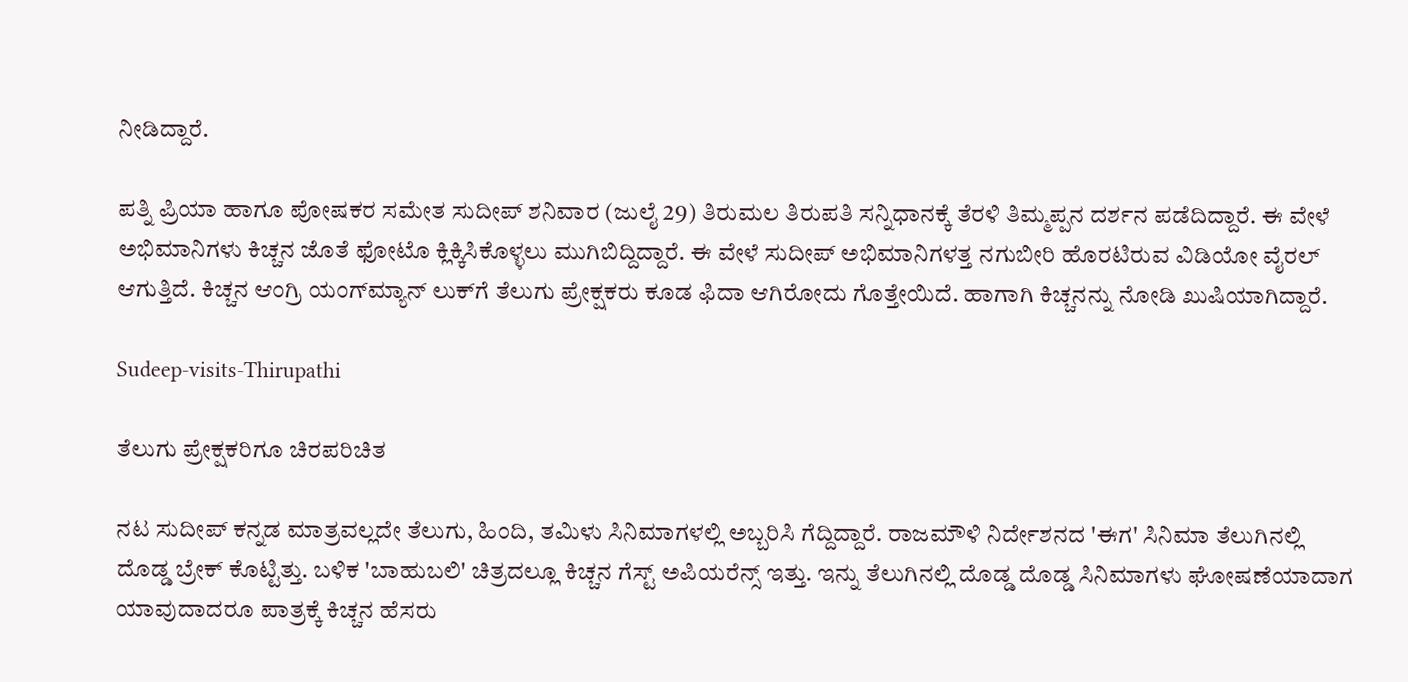ನೀಡಿದ್ದಾರೆ.

ಪತ್ನಿ ಪ್ರಿಯಾ ಹಾಗೂ ಪೋಷಕರ ಸಮೇತ ಸುದೀಪ್ ಶನಿವಾರ (ಜುಲೈ 29) ತಿರುಮಲ ತಿರುಪತಿ ಸನ್ನಿಧಾನಕ್ಕೆ ತೆರಳಿ ತಿಮ್ಮಪ್ಪನ ದರ್ಶನ ಪಡೆದಿದ್ದಾರೆ. ಈ ವೇಳೆ ಅಭಿಮಾನಿಗಳು ಕಿಚ್ಚನ ಜೊತೆ ಫೋಟೊ ಕ್ಲಿಕ್ಕಿಸಿಕೊಳ್ಳಲು ಮುಗಿಬಿದ್ದಿದ್ದಾರೆ. ಈ ವೇಳೆ ಸುದೀಪ್ ಅಭಿಮಾನಿಗಳತ್ತ ನಗುಬೀರಿ ಹೊರಟಿರುವ ವಿಡಿಯೋ ವೈರಲ್ ಆಗುತ್ತಿದೆ. ಕಿಚ್ಚನ ಆಂಗ್ರಿ ಯಂಗ್‌ಮ್ಯಾನ್‌ ಲುಕ್‌ಗೆ ತೆಲುಗು ಪ್ರೇಕ್ಷಕರು ಕೂಡ ಫಿದಾ ಆಗಿರೋದು ಗೊತ್ತೇಯಿದೆ. ಹಾಗಾಗಿ ಕಿಚ್ಚನನ್ನು ನೋಡಿ ಖುಷಿಯಾಗಿದ್ದಾರೆ.

Sudeep-visits-Thirupathi

ತೆಲುಗು ಪ್ರೇಕ್ಷಕರಿಗೂ ಚಿರಪರಿಚಿತ

ನಟ ಸುದೀಪ್ ಕನ್ನಡ ಮಾತ್ರವಲ್ಲದೇ ತೆಲುಗು, ಹಿಂದಿ, ತಮಿಳು ಸಿನಿಮಾಗಳಲ್ಲಿ ಅಬ್ಬರಿಸಿ ಗೆದ್ದಿದ್ದಾರೆ. ರಾಜಮೌಳಿ ನಿರ್ದೇಶನದ 'ಈಗ' ಸಿನಿಮಾ ತೆಲುಗಿನಲ್ಲಿ ದೊಡ್ಡ ಬ್ರೇಕ್ ಕೊಟ್ಟಿತ್ತು. ಬಳಿಕ 'ಬಾಹುಬಲಿ' ಚಿತ್ರದಲ್ಲೂ ಕಿಚ್ಚನ ಗೆಸ್ಟ್ ಅಪಿಯರೆನ್ಸ್ ಇತ್ತು. ಇನ್ನು ತೆಲುಗಿನಲ್ಲಿ ದೊಡ್ಡ ದೊಡ್ಡ ಸಿನಿಮಾಗಳು ಘೋಷಣೆಯಾದಾಗ ಯಾವುದಾದರೂ ಪಾತ್ರಕ್ಕೆ ಕಿಚ್ಚನ ಹೆಸರು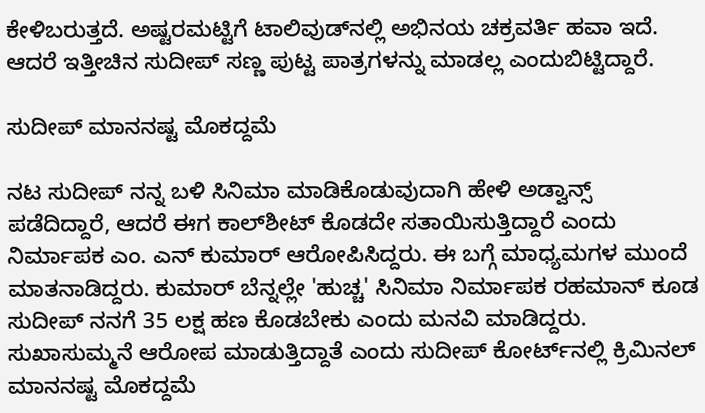ಕೇಳಿಬರುತ್ತದೆ. ಅಷ್ಟರಮಟ್ಟಿಗೆ ಟಾಲಿವುಡ್‌ನಲ್ಲಿ ಅಭಿನಯ ಚಕ್ರವರ್ತಿ ಹವಾ ಇದೆ. ಆದರೆ ಇತ್ತೀಚಿನ ಸುದೀಪ್ ಸಣ್ಣ ಪುಟ್ಟ ಪಾತ್ರಗಳನ್ನು ಮಾಡಲ್ಲ ಎಂದುಬಿಟ್ಟಿದ್ದಾರೆ.

ಸುದೀಪ್ ಮಾನನಷ್ಟ ಮೊಕದ್ದಮೆ

ನಟ ಸುದೀಪ್ ನನ್ನ ಬಳಿ ಸಿನಿಮಾ ಮಾಡಿಕೊಡುವುದಾಗಿ ಹೇಳಿ ಅಡ್ವಾನ್ಸ್ ಪಡೆದಿದ್ದಾರೆ, ಆದರೆ ಈಗ ಕಾಲ್‌ಶೀಟ್ ಕೊಡದೇ ಸತಾಯಿಸುತ್ತಿದ್ದಾರೆ ಎಂದು ನಿರ್ಮಾಪಕ ಎಂ. ಎನ್ ಕುಮಾರ್ ಆರೋಪಿಸಿದ್ದರು. ಈ ಬಗ್ಗೆ ಮಾಧ್ಯಮಗಳ ಮುಂದೆ ಮಾತನಾಡಿದ್ದರು. ಕುಮಾರ್ ಬೆನ್ನಲ್ಲೇ 'ಹುಚ್ಚ' ಸಿನಿಮಾ ನಿರ್ಮಾಪಕ ರಹಮಾನ್ ಕೂಡ ಸುದೀಪ್ ನನಗೆ 35 ಲಕ್ಷ ಹಣ ಕೊಡಬೇಕು ಎಂದು ಮನವಿ ಮಾಡಿದ್ದರು. ಸುಖಾಸುಮ್ಮನೆ ಆರೋಪ ಮಾಡುತ್ತಿದ್ದಾತೆ ಎಂದು ಸುದೀಪ್ ಕೋರ್ಟ್‌ನಲ್ಲಿ ಕ್ರಿಮಿನಲ್ ಮಾನನಷ್ಟ ಮೊಕದ್ದಮೆ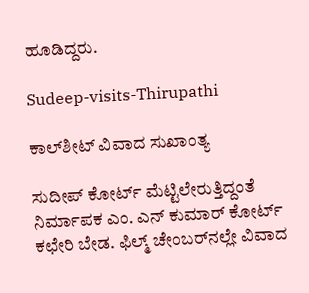ಹೂಡಿದ್ದರು.

Sudeep-visits-Thirupathi

ಕಾಲ್‌ಶೀಟ್ ವಿವಾದ ಸುಖಾಂತ್ಯ

ಸುದೀಪ್ ಕೋರ್ಟ್ ಮೆಟ್ಟಿಲೇರುತ್ತಿದ್ದಂತೆ ನಿರ್ಮಾಪಕ ಎಂ. ಎನ್ ಕುಮಾರ್ ಕೋರ್ಟ್ ಕಛೇರಿ ಬೇಡ. ಫಿಲ್ಮ್ ಚೇಂಬರ್‌ನಲ್ಲೇ ವಿವಾದ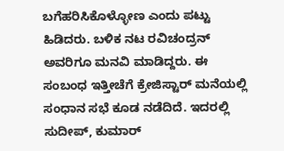ಬಗೆಹರಿಸಿಕೊಳ್ಳೋಣ ಎಂದು ಪಟ್ಟು ಹಿಡಿದರು. ಬಳಿಕ ನಟ ರವಿಚಂದ್ರನ್ ಅವರಿಗೂ ಮನವಿ ಮಾಡಿದ್ದರು. ಈ ಸಂಬಂಧ ಇತ್ತೀಚೆಗೆ ಕ್ರೇಜಿಸ್ಟಾರ್ ಮನೆಯಲ್ಲಿ ಸಂಧಾನ ಸಭೆ ಕೂಡ ನಡೆದಿದೆ. ಇದರಲ್ಲಿ ಸುದೀಪ್, ಕುಮಾರ್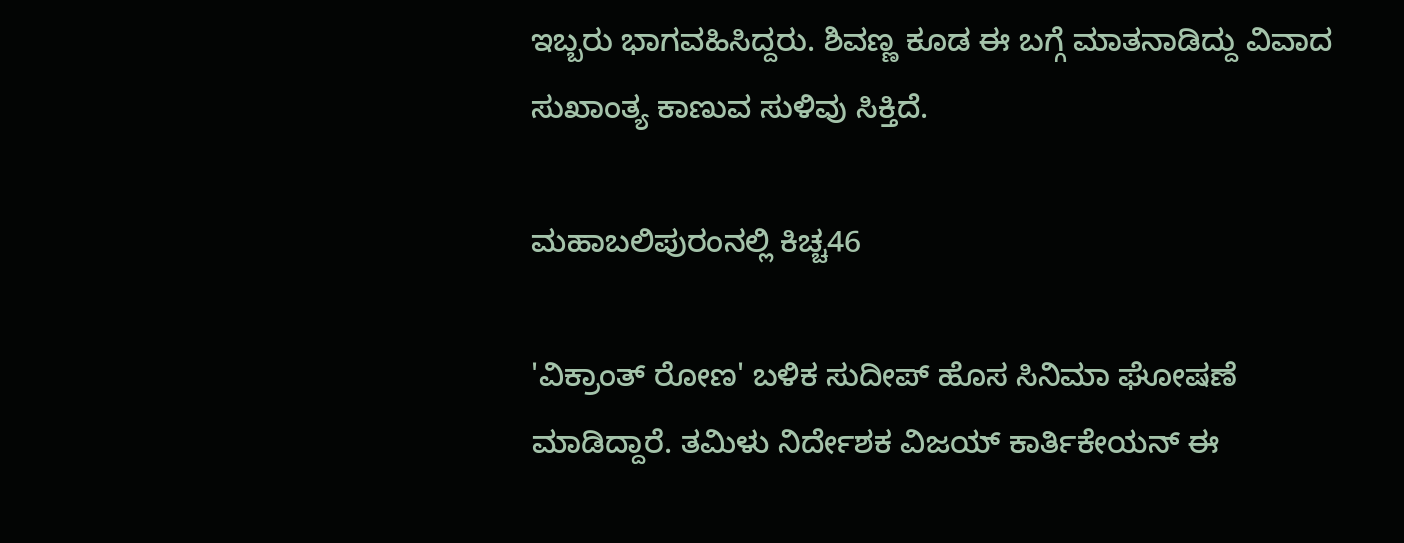ಇಬ್ಬರು ಭಾಗವಹಿಸಿದ್ದರು. ಶಿವಣ್ಣ ಕೂಡ ಈ ಬಗ್ಗೆ ಮಾತನಾಡಿದ್ದು ವಿವಾದ ಸುಖಾಂತ್ಯ ಕಾಣುವ ಸುಳಿವು ಸಿಕ್ತಿದೆ.

ಮಹಾಬಲಿಪುರಂನಲ್ಲಿ ಕಿಚ್ಚ46

'ವಿಕ್ರಾಂತ್ ರೋಣ' ಬಳಿಕ ಸುದೀಪ್ ಹೊಸ ಸಿನಿಮಾ ಘೋಷಣೆ ಮಾಡಿದ್ದಾರೆ. ತಮಿಳು ನಿರ್ದೇಶಕ ವಿಜಯ್ ಕಾರ್ತಿಕೇಯನ್ ಈ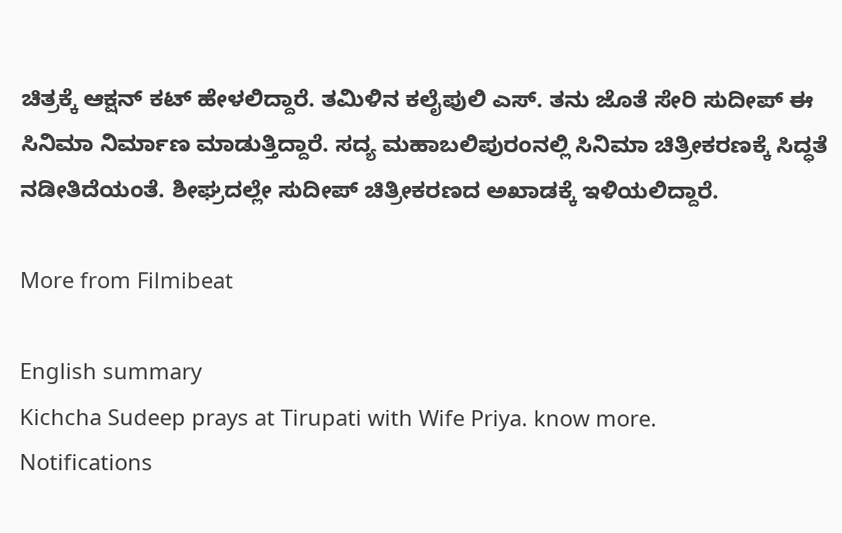ಚಿತ್ರಕ್ಕೆ ಆಕ್ಷನ್ ಕಟ್ ಹೇಳಲಿದ್ದಾರೆ. ತಮಿಳಿನ ಕಲೈಪುಲಿ ಎಸ್. ತನು ಜೊತೆ ಸೇರಿ ಸುದೀಪ್ ಈ ಸಿನಿಮಾ ನಿರ್ಮಾಣ ಮಾಡುತ್ತಿದ್ದಾರೆ. ಸದ್ಯ ಮಹಾಬಲಿಪುರಂನಲ್ಲಿ ಸಿನಿಮಾ ಚಿತ್ರೀಕರಣಕ್ಕೆ ಸಿದ್ಧತೆ ನಡೀತಿದೆಯಂತೆ. ಶೀಘ್ರದಲ್ಲೇ ಸುದೀಪ್ ಚಿತ್ರೀಕರಣದ ಅಖಾಡಕ್ಕೆ ಇಳಿಯಲಿದ್ದಾರೆ.

More from Filmibeat

English summary
Kichcha Sudeep prays at Tirupati with Wife Priya. know more.
Notifications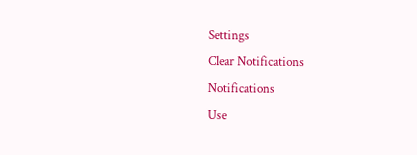Settings
Clear Notifications
Notifications
Use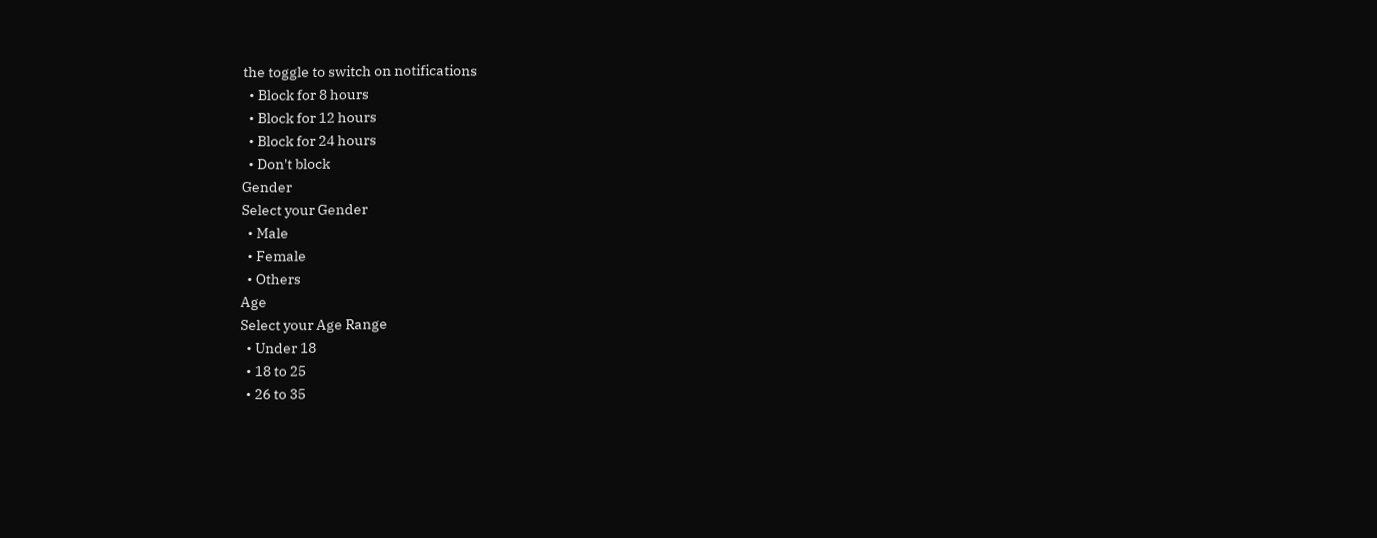the toggle to switch on notifications
  • Block for 8 hours
  • Block for 12 hours
  • Block for 24 hours
  • Don't block
Gender
Select your Gender
  • Male
  • Female
  • Others
Age
Select your Age Range
  • Under 18
  • 18 to 25
  • 26 to 35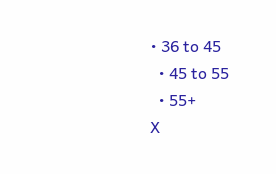• 36 to 45
  • 45 to 55
  • 55+
X